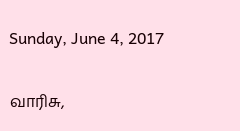Sunday, June 4, 2017

வாரிசு,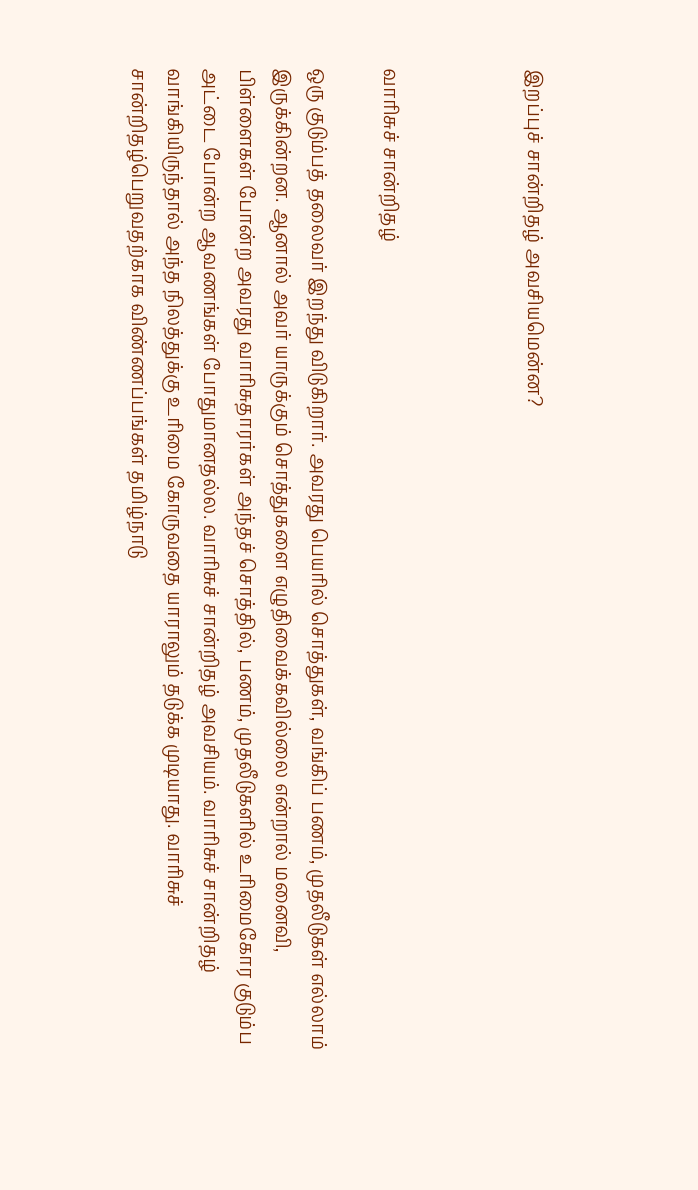இறப்புச் சான்றிதழ் அவசியமென்ன?



வாரிசுச் சான்றிதழ்

ஒரு குடும்பத் தலைவர் இறந்து விடுகிறார். அவரது பெயரில் சொத்துகள், வங்கிப் பணம், முதலீடுகள் எல்லாம் இருக்கின்றன. ஆனால் அவர் யாருக்கும் சொத்துகளை எழுதிவைக்கவில்லை என்றால் மனைவி, பிள்ளைகள் போன்ற அவரது வாரிசுதாரர்கள் அந்தச் சொத்தில், பணம், முதலீடுகளில் உரிமைகோர குடும்ப அட்டை போன்ற ஆவணங்கள் போதுமானதல்ல. வாரிசுச் சான்றிதழ் அவசியம். வாரிசுச் சான்றிதழ் வாங்கியிருந்தால் அந்த நிலத்துக்கு உரிமை கோருவதை யாராலும் தடுக்க முடியாது. வாரிசுச் சான்றிதழ்பெறுவதற்காக விண்ணப்பங்கள் தமிழ்நாடு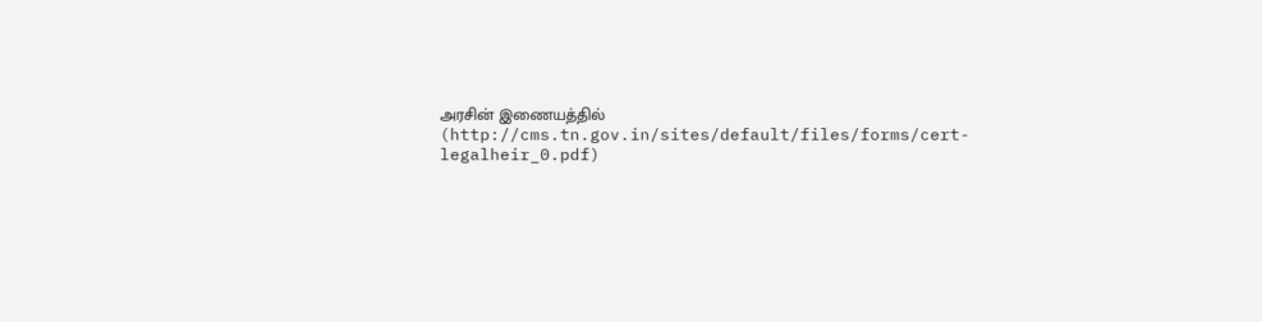அரசின் இணையத்தில் (http://cms.tn.gov.in/sites/default/files/forms/cert-legalheir_0.pdf)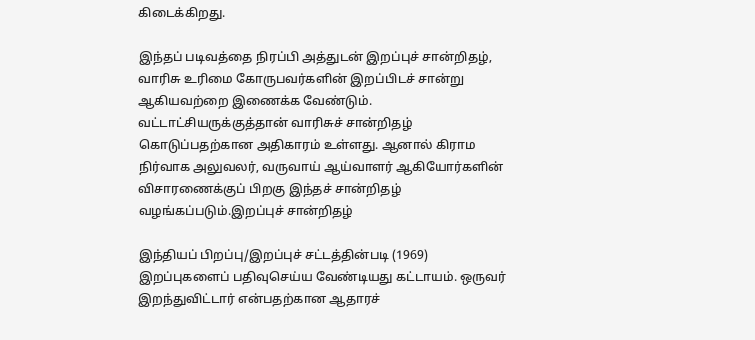கிடைக்கிறது.

இந்தப் படிவத்தை நிரப்பி அத்துடன் இறப்புச் சான்றிதழ், வாரிசு உரிமை கோருபவர்களின் இறப்பிடச் சான்று ஆகியவற்றை இணைக்க வேண்டும். வட்டாட்சியருக்குத்தான் வாரிசுச் சான்றிதழ் கொடுப்பதற்கான அதிகாரம் உள்ளது. ஆனால் கிராம நிர்வாக அலுவலர், வருவாய் ஆய்வாளர் ஆகியோர்களின் விசாரணைக்குப் பிறகு இந்தச் சான்றிதழ் வழங்கப்படும்.இறப்புச் சான்றிதழ்

இந்தியப் பிறப்பு/இறப்புச் சட்டத்தின்படி (1969) இறப்புகளைப் பதிவுசெய்ய வேண்டியது கட்டாயம். ஒருவர் இறந்துவிட்டார் என்பதற்கான ஆதாரச்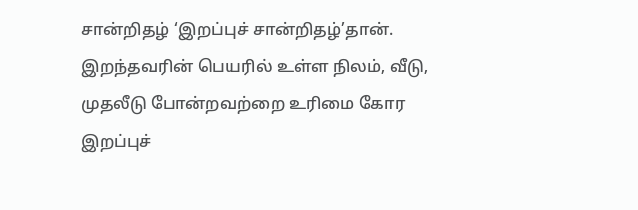சான்றிதழ் ‘இறப்புச் சான்றிதழ்’தான். இறந்தவரின் பெயரில் உள்ள நிலம், வீடு, முதலீடு போன்றவற்றை உரிமை கோர இறப்புச்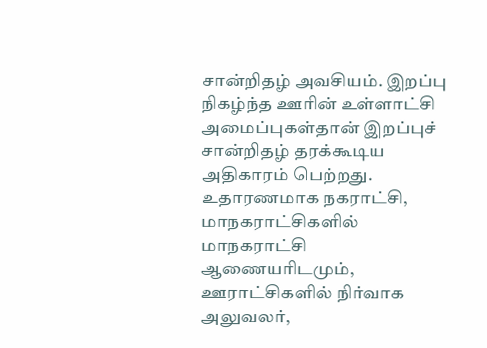சான்றிதழ் அவசியம். இறப்பு நிகழ்ந்த ஊரின் உள்ளாட்சி அமைப்புகள்தான் இறப்புச் சான்றிதழ் தரக்கூடிய அதிகாரம் பெற்றது. உதாரணமாக நகராட்சி, மாநகராட்சிகளில் மாநகராட்சி ஆணையரிடமும், ஊராட்சிகளில் நிர்வாக அலுவலர்,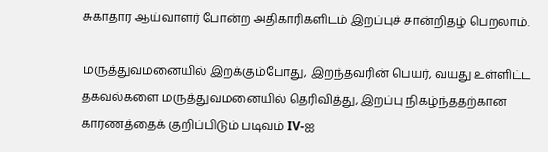சுகாதார ஆய்வாளர் போன்ற அதிகாரிகளிடம் இறப்புச் சான்றிதழ் பெறலாம்.

மருத்துவமனையில் இறக்கும்போது, இறந்தவரின் பெயர், வயது உள்ளிட்ட தகவல்களை மருத்துவமனையில் தெரிவித்து, இறப்பு நிகழ்ந்ததற்கான காரணத்தைக் குறிப்பிடும் படிவம் IV-ஐ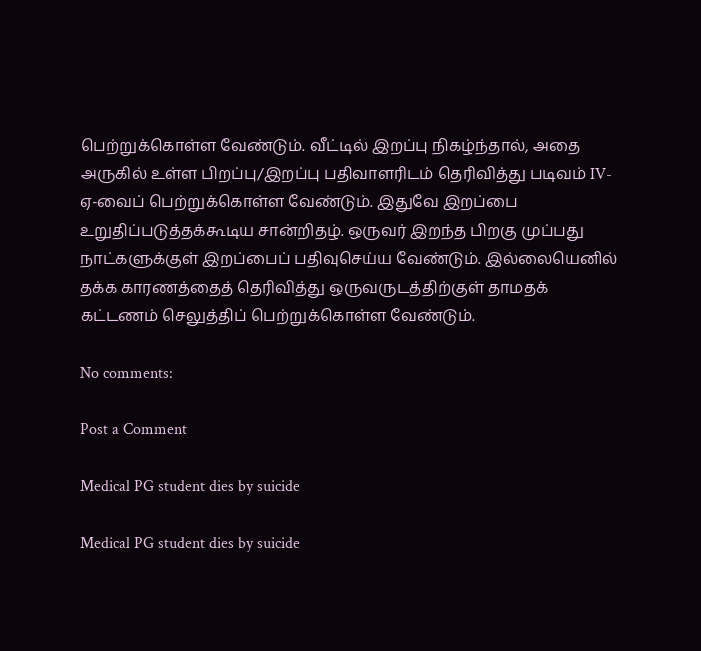பெற்றுக்கொள்ள வேண்டும். வீட்டில் இறப்பு நிகழ்ந்தால், அதை அருகில் உள்ள பிறப்பு/இறப்பு பதிவாளரிடம் தெரிவித்து படிவம் IV-ஏ-வைப் பெற்றுக்கொள்ள வேண்டும். இதுவே இறப்பை உறுதிப்படுத்தக்கூடிய சான்றிதழ். ஒருவர் இறந்த பிறகு முப்பது நாட்களுக்குள் இறப்பைப் பதிவுசெய்ய வேண்டும். இல்லையெனில் தக்க காரணத்தைத் தெரிவித்து ஒருவருடத்திற்குள் தாமதக் கட்டணம் செலுத்திப் பெற்றுக்கொள்ள வேண்டும்.

No comments:

Post a Comment

Medical PG student dies by suicide

Medical PG student dies by suicide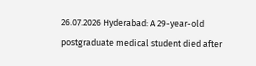26.07.2026 Hyderabad: A 29-year-old postgraduate medical student died after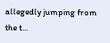allegedly jumping from the t...